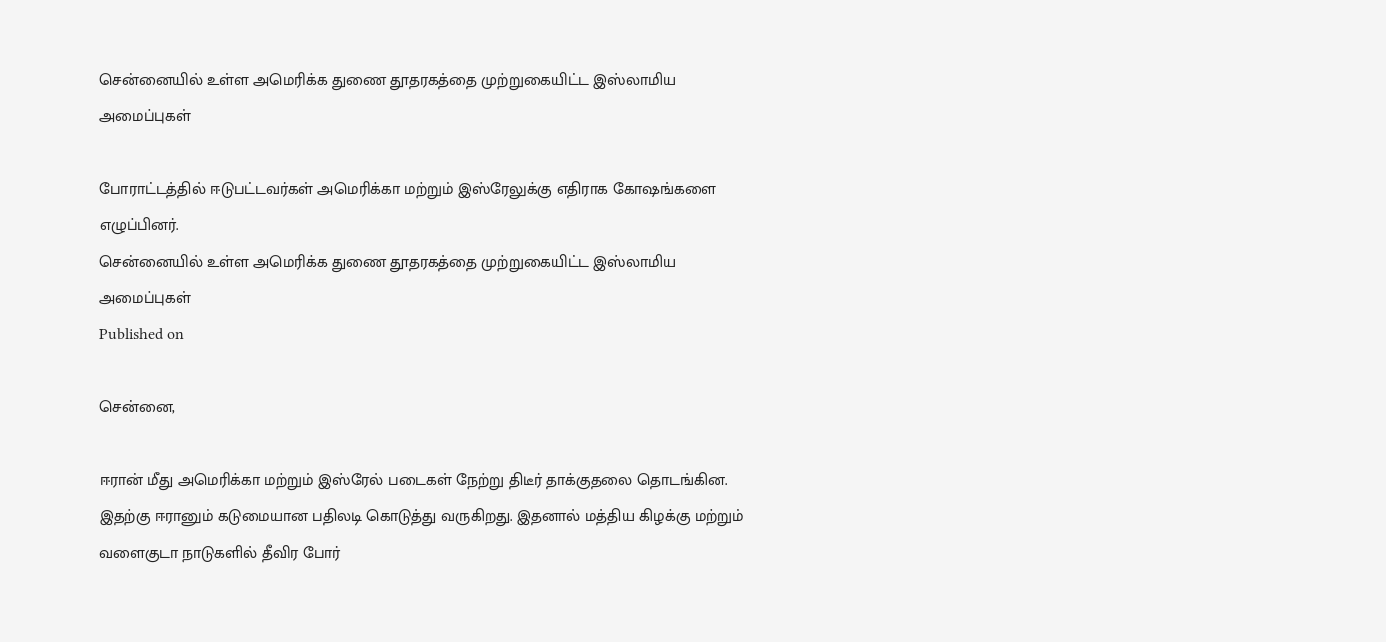சென்னையில் உள்ள அமெரிக்க துணை தூதரகத்தை முற்றுகையிட்ட இஸ்லாமிய அமைப்புகள்

போராட்டத்தில் ஈடுபட்டவர்கள் அமெரிக்கா மற்றும் இஸ்ரேலுக்கு எதிராக கோஷங்களை எழுப்பினர்.
சென்னையில் உள்ள அமெரிக்க துணை தூதரகத்தை முற்றுகையிட்ட இஸ்லாமிய அமைப்புகள்
Published on

சென்னை,

ஈரான் மீது அமெரிக்கா மற்றும் இஸ்ரேல் படைகள் நேற்று திடீர் தாக்குதலை தொடங்கின. இதற்கு ஈரானும் கடுமையான பதிலடி கொடுத்து வருகிறது. இதனால் மத்திய கிழக்கு மற்றும் வளைகுடா நாடுகளில் தீவிர போர்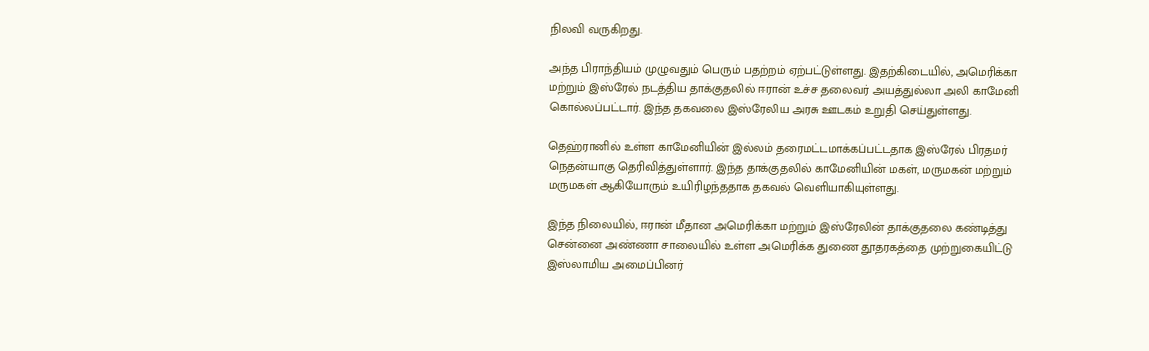நிலவி வருகிறது.

அந்த பிராந்தியம் முழுவதும் பெரும் பதற்றம் ஏற்பட்டுள்ளது. இதற்கிடையில், அமெரிக்கா மற்றும் இஸ்ரேல் நடத்திய தாக்குதலில் ஈரான் உச்ச தலைவர் அயத்துல்லா அலி காமேனி கொல்லப்பட்டார். இந்த தகவலை இஸ்ரேலிய அரசு ஊடகம் உறுதி செய்துள்ளது.

தெஹ்ரானில் உள்ள காமேனியின் இல்லம் தரைமட்டமாக்கப்பட்டதாக இஸ்ரேல் பிரதமர் நெதன்யாகு தெரிவித்துள்ளார். இந்த தாக்குதலில் காமேனியின் மகள், மருமகன் மற்றும் மருமகள் ஆகியோரும் உயிரிழந்ததாக தகவல் வெளியாகியுள்ளது.

இந்த நிலையில், ஈரான் மீதான அமெரிக்கா மற்றும் இஸ்ரேலின் தாக்குதலை கண்டித்து சென்னை அண்ணா சாலையில் உள்ள அமெரிக்க துணை தூதரகத்தை முற்றுகையிட்டு இஸ்லாமிய அமைப்பினர்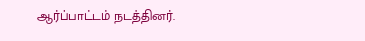ஆர்ப்பாட்டம் நடத்தினர்.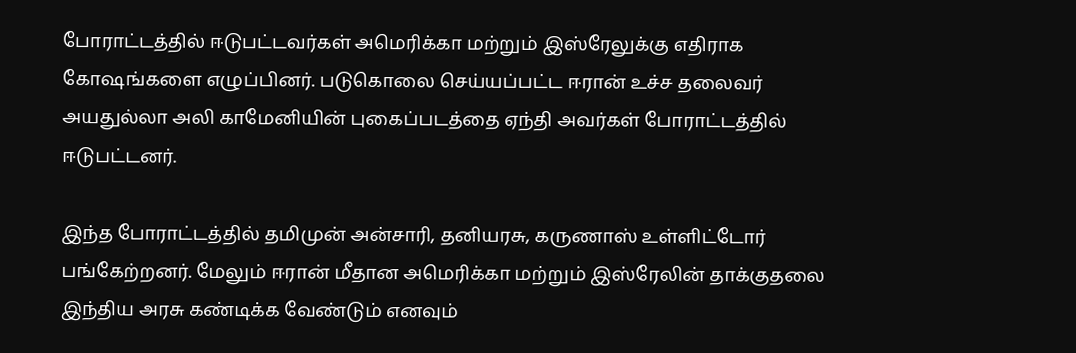போராட்டத்தில் ஈடுபட்டவர்கள் அமெரிக்கா மற்றும் இஸ்ரேலுக்கு எதிராக கோஷங்களை எழுப்பினர். படுகொலை செய்யப்பட்ட ஈரான் உச்ச தலைவர் அயதுல்லா அலி காமேனியின் புகைப்படத்தை ஏந்தி அவர்கள் போராட்டத்தில் ஈடுபட்டனர்.

இந்த போராட்டத்தில் தமிமுன் அன்சாரி, தனியரசு, கருணாஸ் உள்ளிட்டோர் பங்கேற்றனர். மேலும் ஈரான் மீதான அமெரிக்கா மற்றும் இஸ்ரேலின் தாக்குதலை இந்திய அரசு கண்டிக்க வேண்டும் எனவும்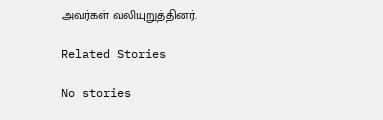அவர்கள் வலியுறுத்தினர்.

Related Stories

No stories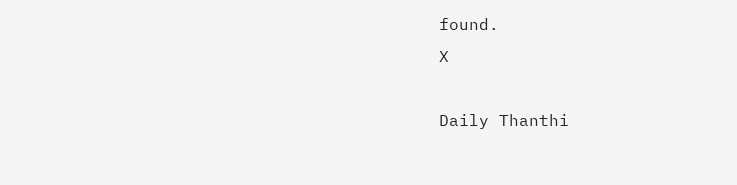found.
X

Daily Thanthi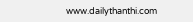www.dailythanthi.com